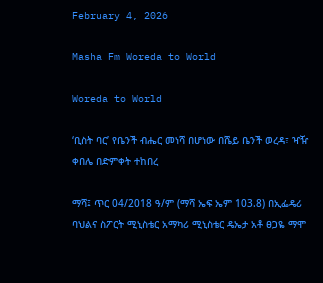February 4, 2026

Masha Fm Woreda to World

Woreda to World

‘ቢስት ባር’ የቤንች ብሔር መነሻ በሆነው በሼይ ቤንች ወረዳ፣ ዣዥ ቀበሌ በድምቀት ተከበረ

ማሻ፤ ጥር 04/2018 ዓ/ም (ማሻ ኤፍ ኤም 103.8) በኢፌዴሪ ባህልና ስፖርት ሚኒስቴር አማካሪ ሚኒስቴር ዴኤታ አቶ ፀጋዬ ማሞ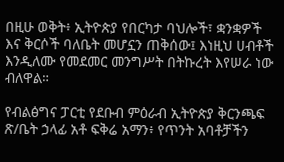በዚሁ ወቅት፥ ኢትዮጵያ የበርካታ ባህሎች፣ ቋንቋዎች እና ቅርሶች ባለቤት መሆኗን ጠቅሰው፤ እነዚህ ሀብቶች እንዲለሙ የመደመር መንግሥት በትኩረት እየሠራ ነው ብለዋል።

የብልፅግና ፓርቲ የደቡብ ምዕራብ ኢትዮጵያ ቅርንጫፍ ጽ/ቤት ኃላፊ አቶ ፍቅሬ አማን፥ የጥንት አባቶቻችን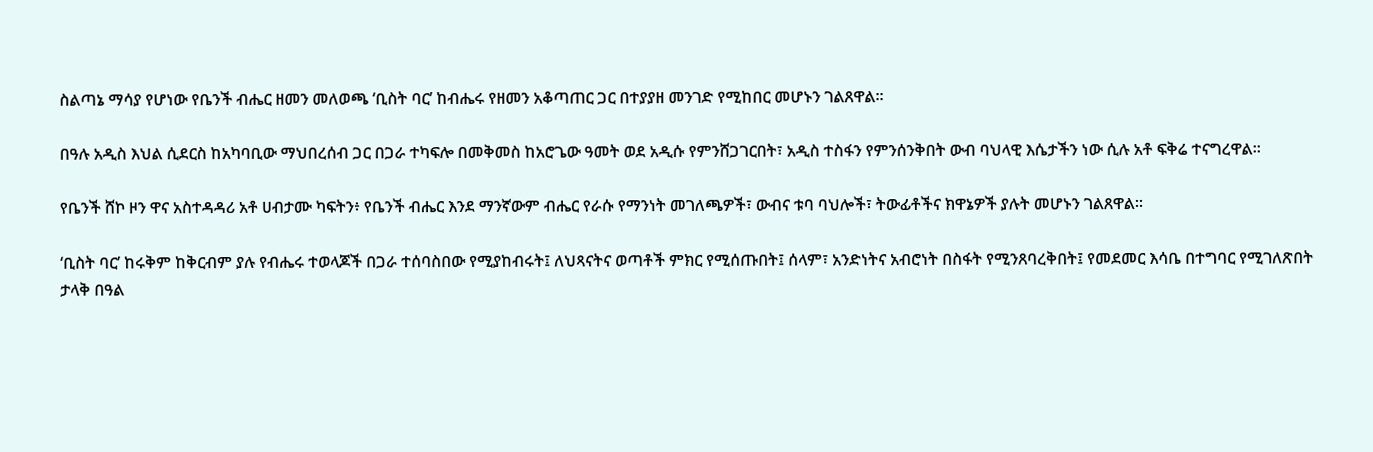ስልጣኔ ማሳያ የሆነው የቤንች ብሔር ዘመን መለወጫ ‘ቢስት ባር’ ከብሔሩ የዘመን አቆጣጠር ጋር በተያያዘ መንገድ የሚከበር መሆኑን ገልጸዋል።

በዓሉ አዲስ እህል ሲደርስ ከአካባቢው ማህበረሰብ ጋር በጋራ ተካፍሎ በመቅመስ ከአሮጌው ዓመት ወደ አዲሱ የምንሸጋገርበት፣ አዲስ ተስፋን የምንሰንቅበት ውብ ባህላዊ እሴታችን ነው ሲሉ አቶ ፍቅሬ ተናግረዋል።

የቤንች ሸኮ ዞን ዋና አስተዳዳሪ አቶ ሀብታሙ ካፍትን፥ የቤንች ብሔር እንደ ማንኛውም ብሔር የራሱ የማንነት መገለጫዎች፣ ውብና ቱባ ባህሎች፣ ትውፊቶችና ክዋኔዎች ያሉት መሆኑን ገልጸዋል።

‘ቢስት ባር’ ከሩቅም ከቅርብም ያሉ የብሔሩ ተወላጆች በጋራ ተሰባስበው የሚያከብሩት፤ ለህጻናትና ወጣቶች ምክር የሚሰጡበት፤ ሰላም፣ አንድነትና አብሮነት በስፋት የሚንጸባረቅበት፤ የመደመር እሳቤ በተግባር የሚገለጽበት ታላቅ በዓል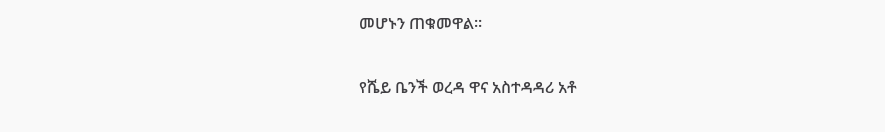መሆኑን ጠቁመዋል።

የሼይ ቤንች ወረዳ ዋና አስተዳዳሪ አቶ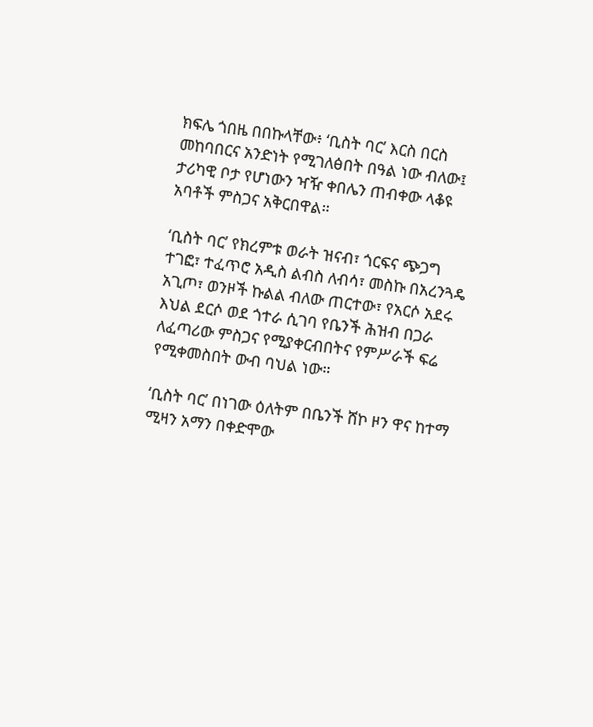ክፍሌ ጎበዜ በበኩላቸው፥ ‘ቢስት ባር’ እርስ በርስ መከባበርና አንድነት የሚገለፅበት በዓል ነው ብለው፤ ታሪካዊ ቦታ የሆነውን ዣዥ ቀበሌን ጠብቀው ላቆዩ አባቶች ምስጋና አቅርበዋል።

‘ቢስት ባር’ የክረምቱ ወራት ዝናብ፣ ጎርፍና ጭጋግ ተገፎ፣ ተፈጥሮ አዲስ ልብስ ለብሳ፣ መስኩ በአረንጓዴ አጊጦ፣ ወንዞች ኩልል ብለው ጠርተው፣ የአርሶ አደሩ እህል ደርሶ ወደ ጎተራ ሲገባ የቤንች ሕዝብ በጋራ ለፈጣሪው ምስጋና የሚያቀርብበትና የምሥራች ፍሬ የሚቀመስበት ውብ ባህል ነው።

‘ቢስት ባር’ በነገው ዕለትም በቤንች ሸኮ ዞን ዋና ከተማ ሚዛን አማን በቀድሞው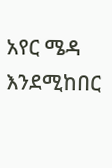አየር ሜዳ እንደሚከበር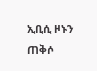ኢቢሲ ዞኑን ጠቅሶ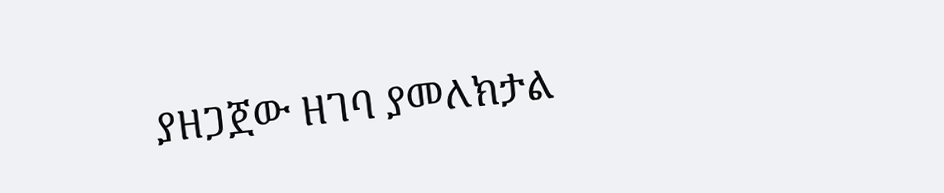ያዘጋጀው ዘገባ ያመለክታል